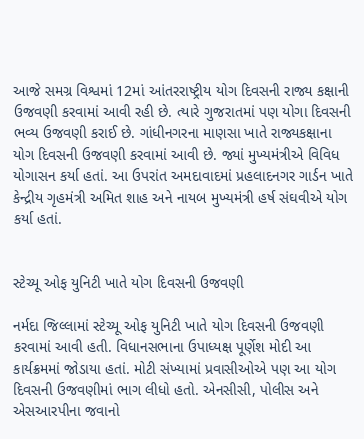આજે સમગ્ર વિશ્વમાં 12માં આંતરરાષ્ટ્રીય યોગ દિવસની રાજ્ય કક્ષાની ઉજવણી કરવામાં આવી રહી છે. ત્યારે ગુજરાતમાં પણ યોગા દિવસની ભવ્ય ઉજવણી કરાઈ છે. ગાંધીનગરના માણસા ખાતે રાજ્યકક્ષાના યોગ દિવસની ઉજવણી કરવામાં આવી છે. જ્યાં મુખ્યમંત્રીએ વિવિધ યોગાસન કર્યા હતાં. આ ઉપરાંત અમદાવાદમાં પ્રહલાદનગર ગાર્ડન ખાતે કેન્દ્રીય ગૃહમંત્રી અમિત શાહ અને નાયબ મુખ્યમંત્રી હર્ષ સંઘવીએ યોગ કર્યા હતાં.


સ્ટેચ્યૂ ઓફ યુનિટી ખાતે યોગ દિવસની ઉજવણી

નર્મદા જિલ્લામાં સ્ટેચ્યૂ ઓફ યુનિટી ખાતે યોગ દિવસની ઉજવણી કરવામાં આવી હતી. વિધાનસભાના ઉપાધ્યક્ષ પૂર્ણેશ મોદી આ કાર્યક્રમમાં જોડાયા હતાં. મોટી સંખ્યામાં પ્રવાસીઓએ પણ આ યોગ દિવસની ઉજવણીમાં ભાગ લીધો હતો. એનસીસી, પોલીસ અને એસઆરપીના જવાનો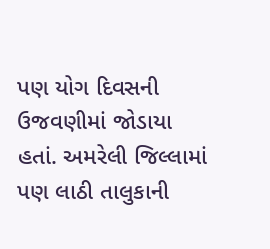પણ યોગ દિવસની ઉજવણીમાં જોડાયા હતાં. અમરેલી જિલ્લામાં પણ લાઠી તાલુકાની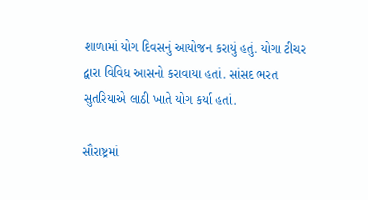શાળામાં યોગ દિવસનું આયોજન કરાયું હતું. યોગા ટીચર દ્વારા વિવિધ આસનો કરાવાયા હતાં. સાંસદ ભરત સુતરિયાએ લાઠી ખાતે યોગ કર્યા હતાં.

સૌરાષ્ટ્રમાં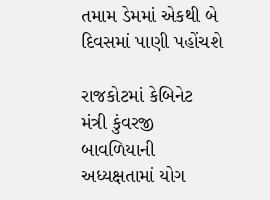તમામ ડેમમાં એકથી બે દિવસમાં પાણી પહોંચશે

રાજકોટમાં કેબિનેટ મંત્રી કુંવરજી બાવળિયાની અધ્યક્ષતામાં યોગ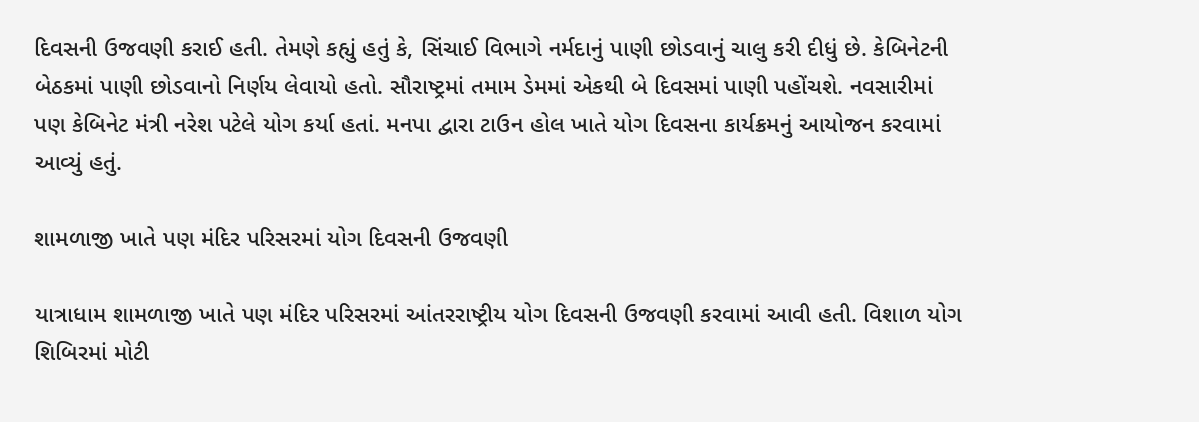દિવસની ઉજવણી કરાઈ હતી. તેમણે કહ્યું હતું કે, સિંચાઈ વિભાગે નર્મદાનું પાણી છોડવાનું ચાલુ કરી દીધું છે. કેબિનેટની બેઠકમાં પાણી છોડવાનો નિર્ણય લેવાયો હતો. સૌરાષ્ટ્રમાં તમામ ડેમમાં એકથી બે દિવસમાં પાણી પહોંચશે. નવસારીમાં પણ કેબિનેટ મંત્રી નરેશ પટેલે યોગ કર્યા હતાં. મનપા દ્વારા ટાઉન હોલ ખાતે યોગ દિવસના કાર્યક્રમનું આયોજન કરવામાં આવ્યું હતું.

શામળાજી ખાતે પણ મંદિર પરિસરમાં યોગ દિવસની ઉજવણી

યાત્રાધામ શામળાજી ખાતે પણ મંદિર પરિસરમાં આંતરરાષ્ટ્રીય યોગ દિવસની ઉજવણી કરવામાં આવી હતી. વિશાળ યોગ શિબિરમાં મોટી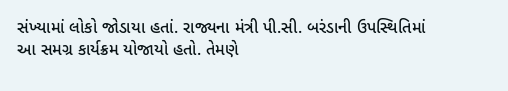સંખ્યામાં લોકો જોડાયા હતાં. રાજ્યના મંત્રી પી.સી. બરંડાની ઉપસ્થિતિમાં આ સમગ્ર કાર્યક્રમ યોજાયો હતો. તેમણે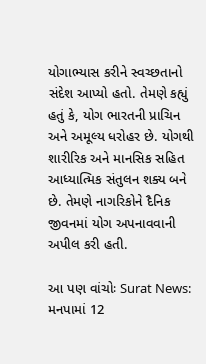યોગાભ્યાસ કરીને સ્વચ્છતાનો સંદેશ આપ્યો હતો. તેમણે કહ્યું હતું કે, યોગ ભારતની પ્રાચિન અને અમૂલ્ય ધરોહર છે. યોગથી શારીરિક અને માનસિક સહિત આધ્યાત્મિક સંતુલન શક્ય બને છે. તેમણે નાગરિકોને દૈનિક જીવનમાં યોગ અપનાવવાની અપીલ કરી હતી.

આ પણ વાંચોઃ Surat News: મનપામાં 12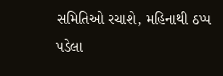સમિતિઓ રચાશે, મહિનાથી ઠપ્પ પડેલા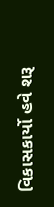વિકાસકાર્યો હવે શરૂ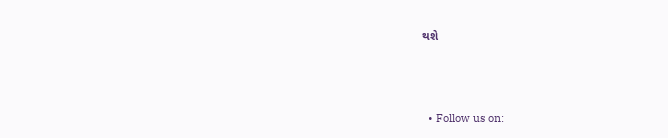થશે



  • Follow us on: